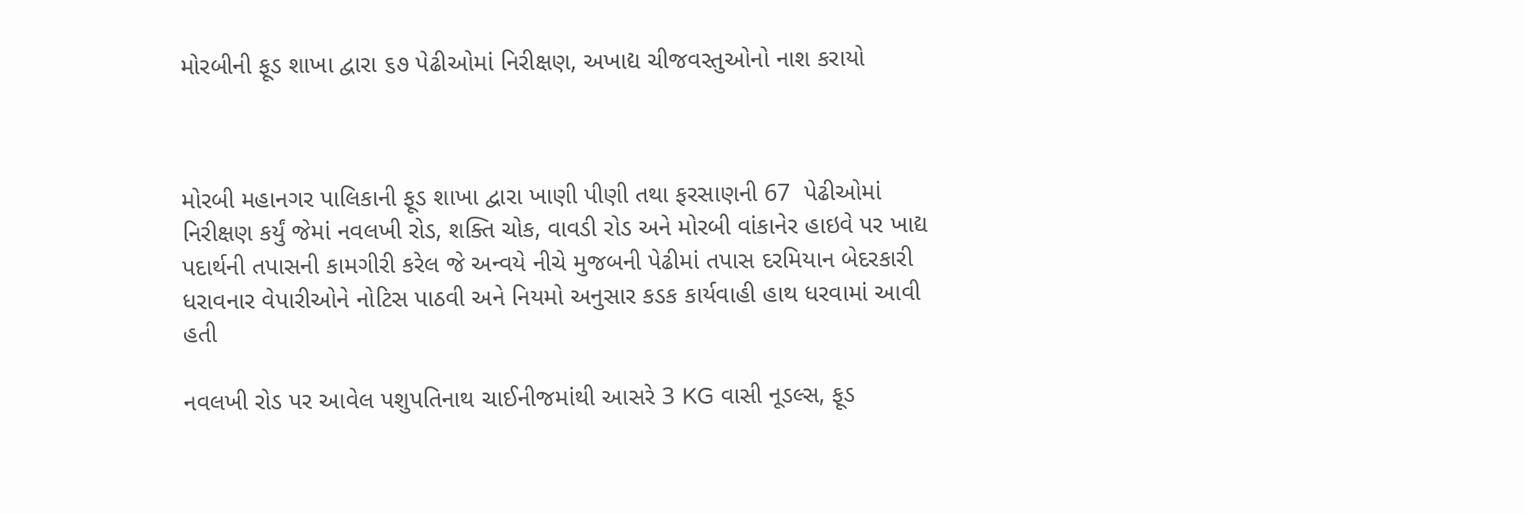મોરબીની ફૂડ શાખા દ્વારા ૬૭ પેઢીઓમાં નિરીક્ષણ, અખાદ્ય ચીજવસ્તુઓનો નાશ કરાયો



મોરબી મહાનગર પાલિકાની ફૂડ શાખા દ્વારા ખાણી પીણી તથા ફરસાણની 67  પેઢીઓમાં નિરીક્ષણ કર્યું જેમાં નવલખી રોડ, શક્તિ ચોક, વાવડી રોડ અને મોરબી વાંકાનેર હાઇવે પર ખાદ્ય પદાર્થની તપાસની કામગીરી કરેલ જે અન્વયે નીચે મુજબની પેઢીમાં તપાસ દરમિયાન બેદરકારી ધરાવનાર વેપારીઓને નોટિસ પાઠવી અને નિયમો અનુસાર કડક કાર્યવાહી હાથ ધરવામાં આવી હતી

નવલખી રોડ પર આવેલ પશુપતિનાથ ચાઈનીજમાંથી આસરે 3 KG વાસી નૂડલ્સ, ફૂડ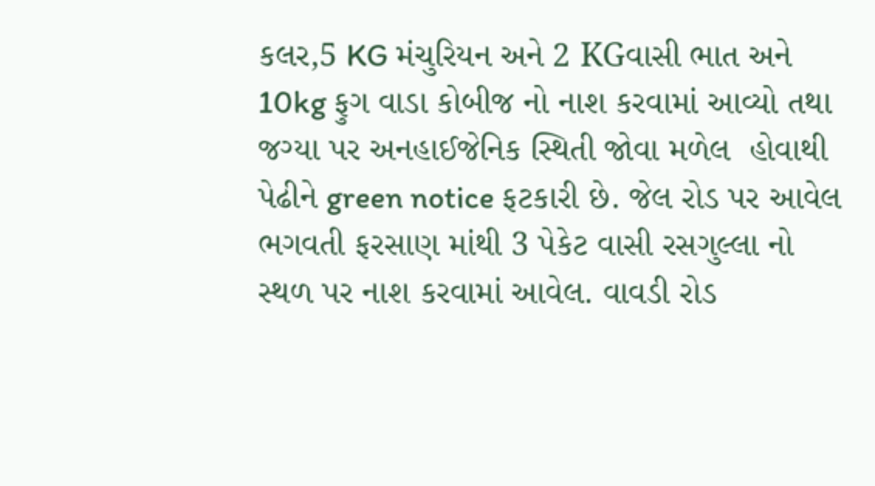કલર,5 KG મંચુરિયન અને 2 KGવાસી ભાત અને 10kg ફુગ વાડા કોબીજ નો નાશ કરવામાં આવ્યો તથા જગ્યા પર અનહાઈજેનિક સ્થિતી જોવા મળેલ  હોવાથી પેઢીને green notice ફટકારી છે. જેલ રોડ પર આવેલ ભગવતી ફરસાણ માંથી 3 પેકેટ વાસી રસગુલ્લા નો સ્થળ પર નાશ કરવામાં આવેલ. વાવડી રોડ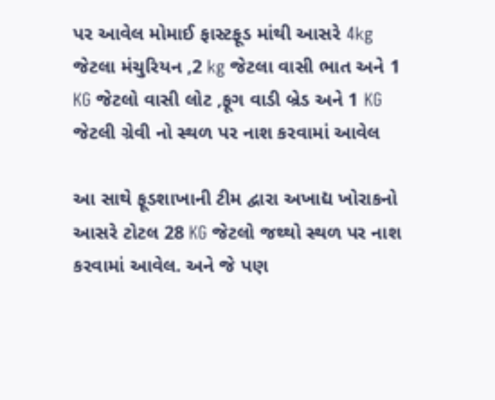પર આવેલ મોમાઈ ફાસ્ટફૂડ માંથી આસરે 4kg જેટલા મંચુરિયન ,2 kg જેટલા વાસી ભાત અને 1 KG જેટલો વાસી લોટ ,ફૂગ વાડી બ્રેડ અને 1 KG જેટલી ગ્રેવી નો સ્થળ પર નાશ કરવામાં આવેલ

આ સાથે ફૂડશાખાની ટીમ દ્વારા અખાદ્ય ખોરાકનો આસરે ટોટલ 28 KG જેટલો જથ્થો સ્થળ પર નાશ કરવામાં આવેલ. અને જે પણ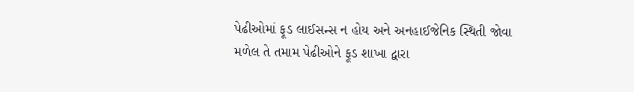પેઢીઓમાં ફૂડ લાઈસન્સ ન હોય અને અનહાઈજેનિક સ્થિતી જોવા મળેલ તે તમામ પેઢીઓને ફૂડ શાખા દ્વારા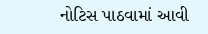નોટિસ પાઠવામાં આવી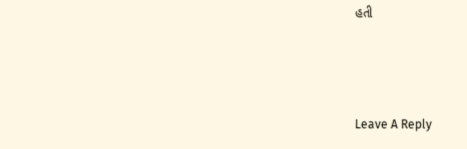હતી



Leave A Reply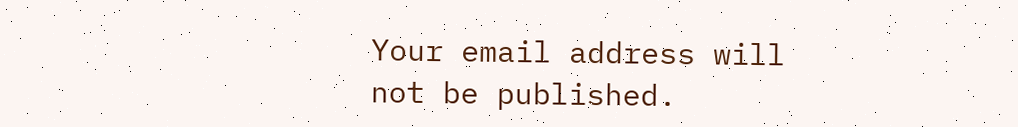Your email address will not be published.